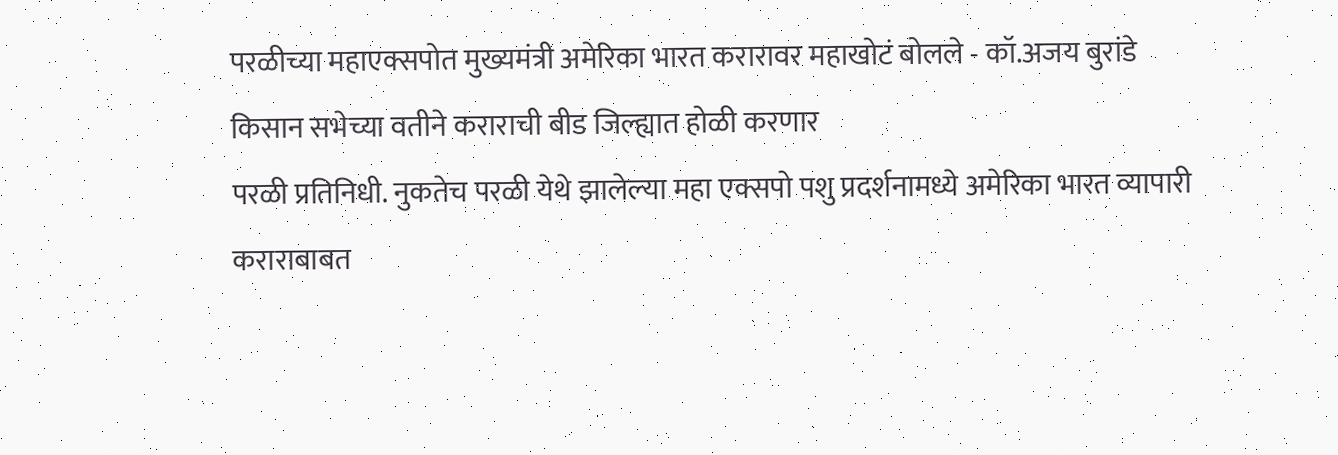परळीच्या महाएक्सपोत मुख्यमंत्री अमेरिका भारत करारावर महाखोटं बोलले - कॉ.अजय बुरांडे
किसान सभेच्या वतीने कराराची बीड जिल्ह्यात होळी करणार
परळी प्रतिनिधी. नुकतेच परळी येथे झालेल्या महा एक्सपो पशु प्रदर्शनामध्ये अमेरिका भारत व्यापारी कराराबाबत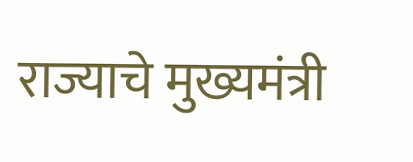राज्याचे मुख्यमंत्री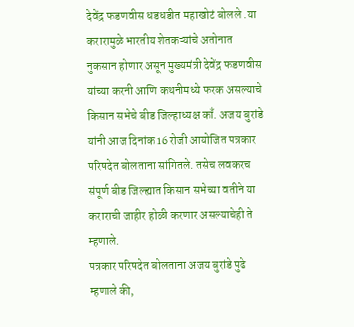देवेंद्र फडणवीस धडधडीत महाखोटं बोलले .या करारामुळे भारतीय शेतकऱ्यांचे अतोनात नुकसान होणार असून मुख्यमंत्री देवेंद्र फडणवीस यांच्या करनी आणि कथनीमध्ये फरक असल्याचे किसान सभेचे बीड जिल्हाध्यक्ष काँ. अजय बुरांडे यांनी आज दिनांक 16 रोजी आयोजित पत्रकार परिषदेत बोलताना सांगितले. तसेच लवकरच संपूर्ण बीड जिल्ह्यात किसान सभेच्या वतीने या कराराची जाहीर होळी करणार असल्याचेही ते म्हणाले.
पत्रकार परिषदेत बोलताना अजय बुरांडे पुढे म्हणाले की,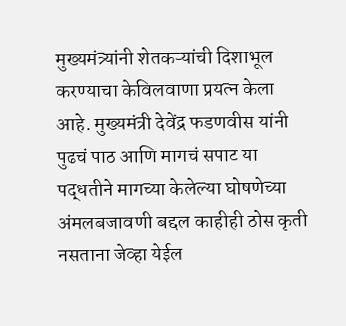मुख्यमंत्र्यांनी शेतकऱ्यांची दिशाभूल करण्याचा केविलवाणा प्रयत्न केला आहे. मुख्यमंत्री देवेंद्र फडणवीस यांनी पुढचं पाठ आणि मागचं सपाट या पद्धतीने मागच्या केलेल्या घोषणेच्या अंमलबजावणी बद्दल काहीही ठोस कृती नसताना जेव्हा येईल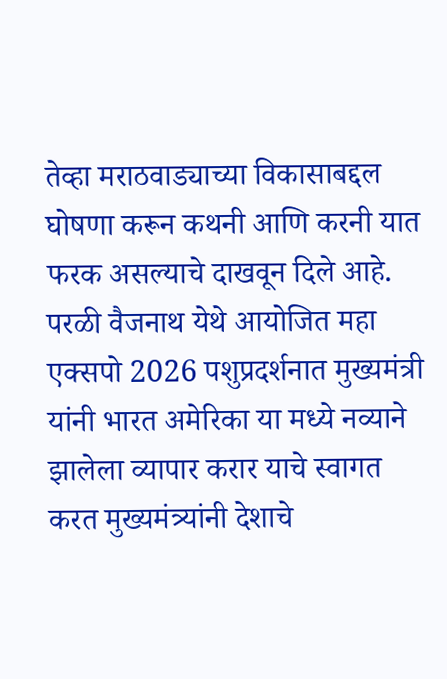तेव्हा मराठवाड्याच्या विकासाबद्दल घोषणा करून कथनी आणि करनी यात फरक असल्याचे दाखवून दिले आहे.
परळी वैजनाथ येथे आयोजित महा एक्सपो 2026 पशुप्रदर्शनात मुख्यमंत्री यांनी भारत अमेरिका या मध्ये नव्याने झालेला व्यापार करार याचे स्वागत करत मुख्यमंत्र्यांनी देशाचे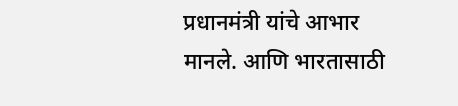प्रधानमंत्री यांचे आभार मानले. आणि भारतासाठी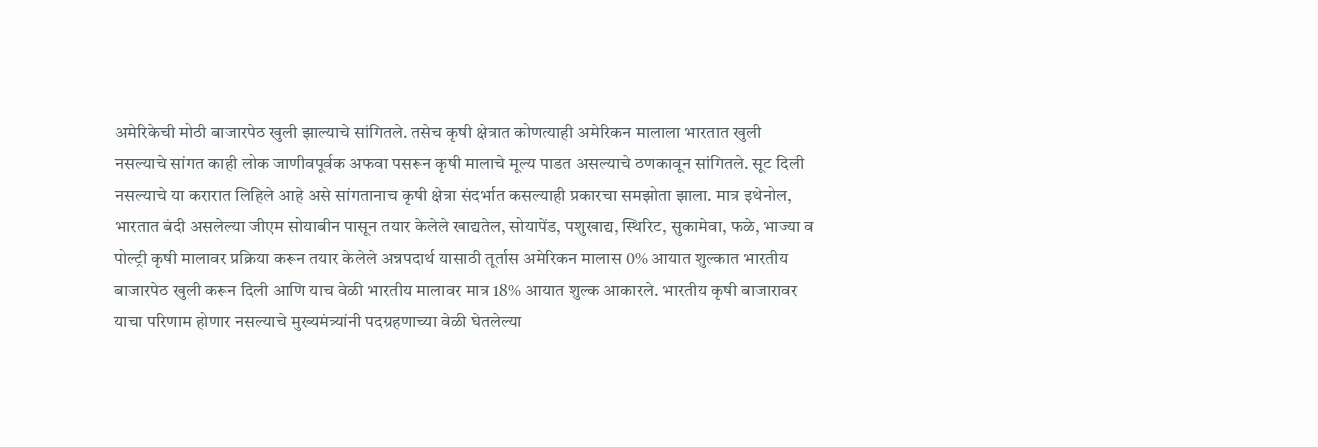अमेरिकेची मोठी बाजारपेठ खुली झाल्याचे सांगितले. तसेच कृषी क्षेत्रात कोणत्याही अमेरिकन मालाला भारतात खुली नसल्याचे सांगत काही लोक जाणीवपूर्वक अफवा पसरून कृषी मालाचे मूल्य पाडत असल्याचे ठणकावून सांगितले. सूट दिली नसल्याचे या करारात लिहिले आहे असे सांगतानाच कृषी क्षेत्रा संदर्भात कसल्याही प्रकारचा समझोता झाला. मात्र इथेनोल, भारतात बंदी असलेल्या जीएम सोयाबीन पासून तयार केलेले खाद्यतेल, सोयापेंड, पशुखाद्य, स्थिरिट, सुकामेवा, फळे, भाज्या व पोल्ट्री कृषी मालावर प्रक्रिया करून तयार केलेले अन्नपदार्थ यासाठी तूर्तास अमेरिकन मालास 0% आयात शुल्कात भारतीय बाजारपेठ खुली करून दिली आणि याच वेळी भारतीय मालावर मात्र 18% आयात शुल्क आकारले. भारतीय कृषी बाजारावर याचा परिणाम होणार नसल्याचे मुख्यमंत्र्यांनी पदग्रहणाच्या वेळी घेतलेल्या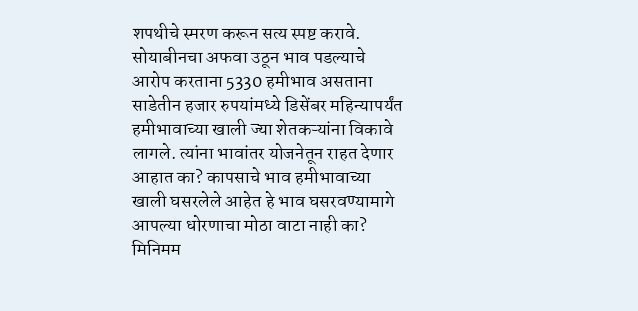शपथीचे स्मरण करून सत्य स्पष्ट करावे.
सोयाबीनचा अफवा उठून भाव पडल्याचे आरोप करताना 5330 हमीभाव असताना साडेतीन हजार रुपयांमध्ये डिसेंबर महिन्यापर्यंत हमीभावाच्या खाली ज्या शेतकऱ्यांना विकावे लागले. त्यांना भावांतर योजनेतून राहत देणार आहात का? कापसाचे भाव हमीभावाच्या खाली घसरलेले आहेत हे भाव घसरवण्यामागे आपल्या धोरणाचा मोठा वाटा नाही का? मिनिमम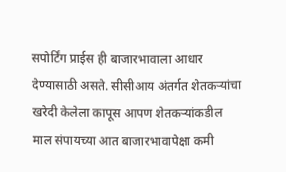सपोर्टिंग प्राईस ही बाजारभावाला आधार देण्यासाठी असते. सीसीआय अंतर्गत शेतकऱ्यांचा खरेदी केलेला कापूस आपण शेतकऱ्यांकडील माल संपायच्या आत बाजारभावापेक्षा कमी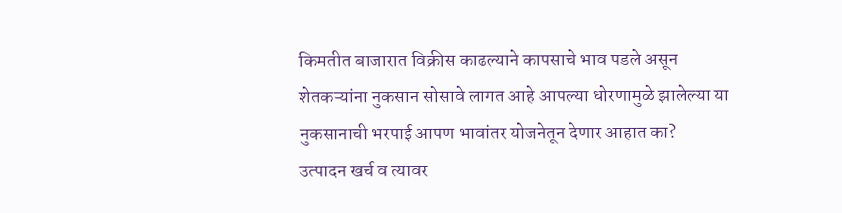किमतीत बाजारात विक्रीस काढल्याने कापसाचे भाव पडले असून शेतकऱ्यांना नुकसान सोसावे लागत आहे आपल्या धोरणामुळे झालेल्या या नुकसानाची भरपाई आपण भावांतर योजनेतून देणार आहात का?
उत्पादन खर्च व त्यावर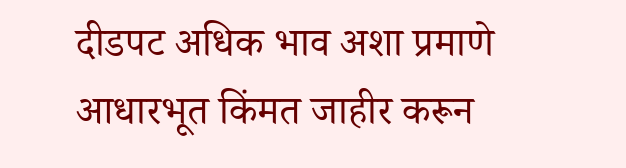दीडपट अधिक भाव अशा प्रमाणे आधारभूत किंमत जाहीर करून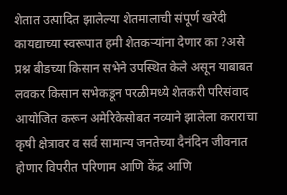शेतात उत्पादित झालेल्या शेतमालाची संपूर्ण खरेदी कायद्याच्या स्वरूपात हमी शेतकऱ्यांना देणार का ?असे प्रश्न बीडच्या किसान सभेने उपस्थित केले असून याबाबत लवकर किसान सभेकडून परळीमध्ये शेतकरी परिसंवाद आयोजित करून अमेरिकेसोबत नव्याने झालेला कराराचा कृषी क्षेत्रावर व सर्व सामान्य जनतेच्या दैनंदिन जीवनात होणार विपरीत परिणाम आणि केंद्र आणि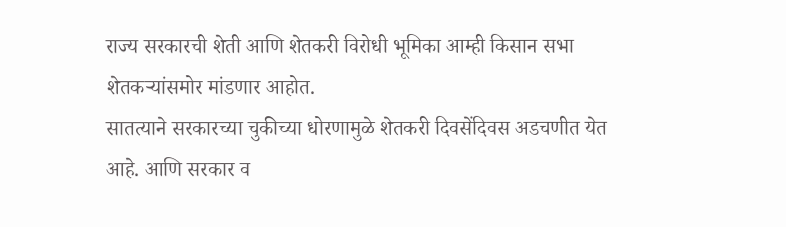राज्य सरकारची शेती आणि शेतकरी विरोधी भूमिका आम्ही किसान सभा शेतकऱ्यांसमोर मांडणार आहोत.
सातत्याने सरकारच्या चुकीच्या धोरणामुळे शेतकरी दिवसेंदिवस अडचणीत येत आहे. आणि सरकार व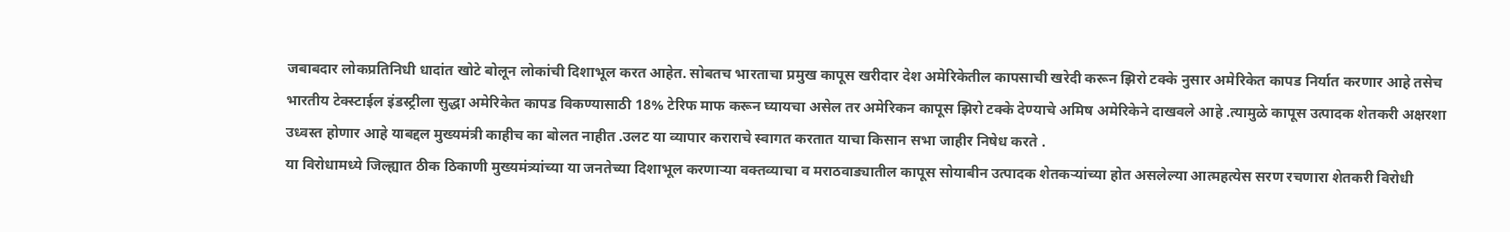जबाबदार लोकप्रतिनिधी धादांत खोटे बोलून लोकांची दिशाभूल करत आहेत. सोबतच भारताचा प्रमुख कापूस खरीदार देश अमेरिकेतील कापसाची खरेदी करून झिरो टक्के नुसार अमेरिकेत कापड निर्यात करणार आहे तसेच भारतीय टेक्स्टाईल इंडस्ट्रीला सुद्धा अमेरिकेत कापड विकण्यासाठी 18% टेरिफ माफ करून घ्यायचा असेल तर अमेरिकन कापूस झिरो टक्के देण्याचे अमिष अमेरिकेने दाखवले आहे .त्यामुळे कापूस उत्पादक शेतकरी अक्षरशा उध्वस्त होणार आहे याबद्दल मुख्यमंत्री काहीच का बोलत नाहीत .उलट या व्यापार कराराचे स्वागत करतात याचा किसान सभा जाहीर निषेध करते .
या विरोधामध्ये जिल्ह्यात ठीक ठिकाणी मुख्यमंत्र्यांच्या या जनतेच्या दिशाभूल करणाऱ्या वक्तव्याचा व मराठवाड्यातील कापूस सोयाबीन उत्पादक शेतकऱ्यांच्या होत असलेल्या आत्महत्येस सरण रचणारा शेतकरी विरोधी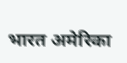भारत अमेरिका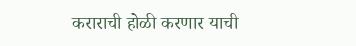कराराची होळी करणार याची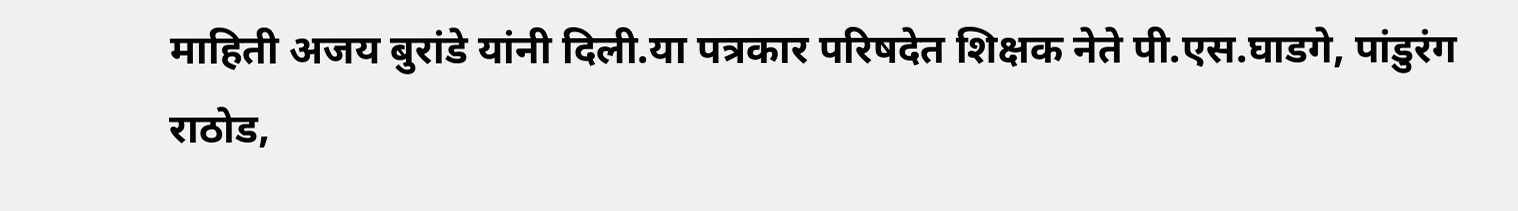माहिती अजय बुरांडे यांनी दिली.या पत्रकार परिषदेत शिक्षक नेते पी.एस.घाडगे, पांडुरंग राठोड,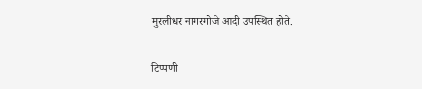मुरलीधर नागरगोजे आदी उपस्थित होते.

टिप्पणी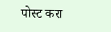पोस्ट करा